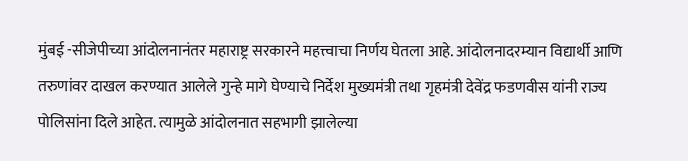मुंबई -सीजेपीच्या आंदोलनानंतर महाराष्ट्र सरकारने महत्त्वाचा निर्णय घेतला आहे. आंदोलनादरम्यान विद्यार्थी आणि तरुणांवर दाखल करण्यात आलेले गुन्हे मागे घेण्याचे निर्देश मुख्यमंत्री तथा गृहमंत्री देवेंद्र फडणवीस यांनी राज्य पोलिसांना दिले आहेत. त्यामुळे आंदोलनात सहभागी झालेल्या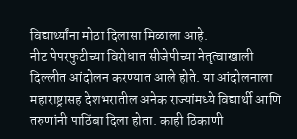विद्यार्थ्यांना मोठा दिलासा मिळाला आहे.
नीट पेपरफुटीच्या विरोधात सीजेपीच्या नेतृत्वाखाली दिल्लीत आंदोलन करण्यात आले होते. या आंदोलनाला महाराष्ट्रासह देशभरातील अनेक राज्यांमध्ये विद्यार्थी आणि तरुणांनी पाठिंबा दिला होता. काही ठिकाणी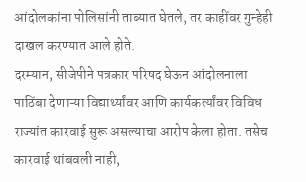आंदोलकांना पोलिसांनी ताब्यात घेतले, तर काहींवर गुन्हेही दाखल करण्यात आले होते.
दरम्यान, सीजेपीने पत्रकार परिषद घेऊन आंदोलनाला पाठिंबा देणाऱ्या विद्यार्थ्यांवर आणि कार्यकर्त्यांवर विविध राज्यांत कारवाई सुरू असल्याचा आरोप केला होता. तसेच कारवाई थांबवली नाही,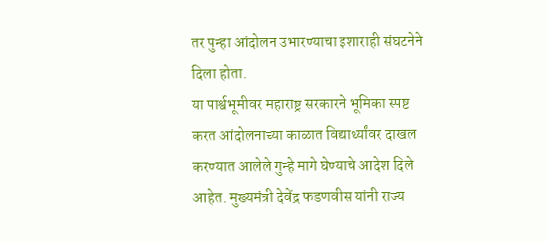तर पुन्हा आंदोलन उभारण्याचा इशाराही संघटनेने दिला होता.
या पार्श्वभूमीवर महाराष्ट्र सरकारने भूमिका स्पष्ट करत आंदोलनाच्या काळात विद्यार्थ्यांवर दाखल करण्यात आलेले गुन्हे मागे घेण्याचे आदेश दिले आहेत. मुख्यमंत्री देवेंद्र फडणवीस यांनी राज्य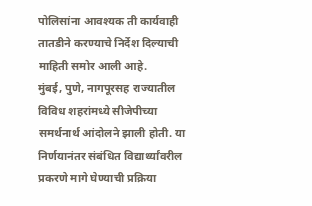पोलिसांना आवश्यक ती कार्यवाही तातडीने करण्याचे निर्देश दिल्याची माहिती समोर आली आहे.
मुंबई, पुणे, नागपूरसह राज्यातील विविध शहरांमध्ये सीजेपीच्या समर्थनार्थ आंदोलने झाली होती. या निर्णयानंतर संबंधित विद्यार्थ्यांवरील प्रकरणे मागे घेण्याची प्रक्रिया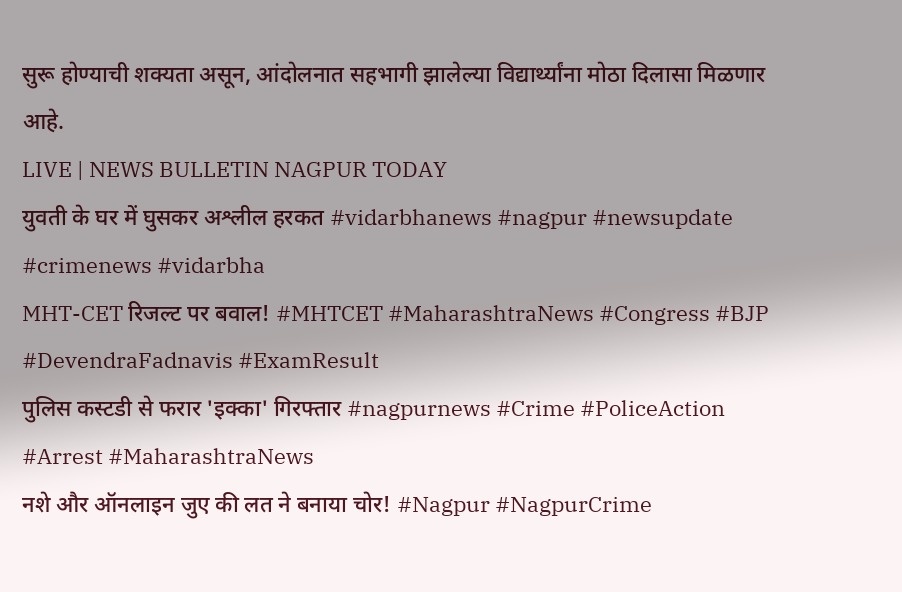सुरू होण्याची शक्यता असून, आंदोलनात सहभागी झालेल्या विद्यार्थ्यांना मोठा दिलासा मिळणार आहे.
LIVE | NEWS BULLETIN NAGPUR TODAY
युवती के घर में घुसकर अश्लील हरकत #vidarbhanews #nagpur #newsupdate #crimenews #vidarbha
MHT-CET रिजल्ट पर बवाल! #MHTCET #MaharashtraNews #Congress #BJP #DevendraFadnavis #ExamResult
पुलिस कस्टडी से फरार 'इक्का' गिरफ्तार #nagpurnews #Crime #PoliceAction #Arrest #MaharashtraNews
नशे और ऑनलाइन जुए की लत ने बनाया चोर! #Nagpur #NagpurCrime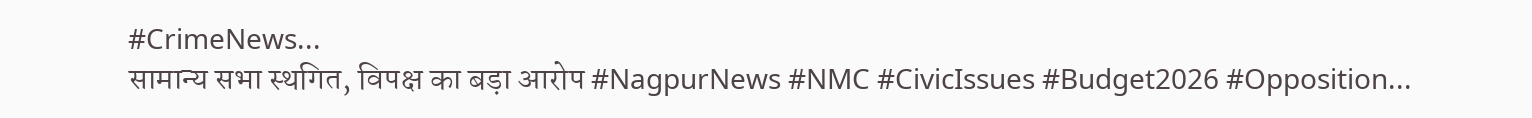#CrimeNews...
सामान्य सभा स्थगित, विपक्ष का बड़ा आरोप #NagpurNews #NMC #CivicIssues #Budget2026 #Opposition...